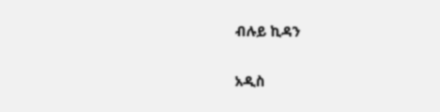ብሉይ ኪዳን

አዲስ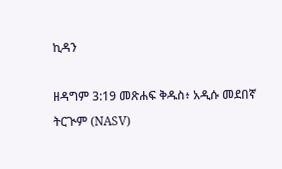ኪዳን

ዘዳግም 3:19 መጽሐፍ ቅዱስ፥ አዲሱ መደበኛ ትርጒም (NASV)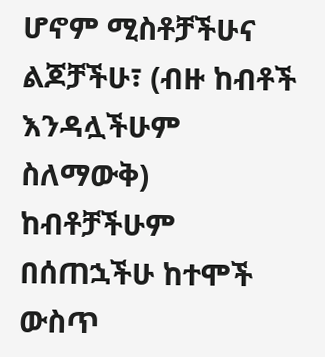ሆኖም ሚስቶቻችሁና ልጆቻችሁ፣ (ብዙ ከብቶች እንዳሏችሁም ስለማውቅ) ከብቶቻችሁም በሰጠኋችሁ ከተሞች ውስጥ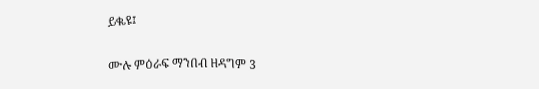ይቈዩ፤

ሙሉ ምዕራፍ ማንበብ ዘዳግም 3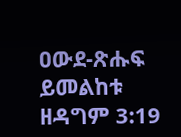ዐውደ-ጽሑፍ ይመልከቱ ዘዳግም 3:19